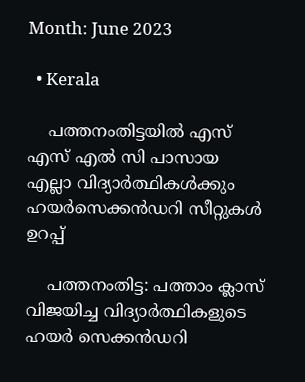Month: June 2023

  • Kerala

    പത്തനംതിട്ടയിൽ എസ് എസ് എല്‍ സി പാസായ എല്ലാ വിദ്യാർത്ഥികൾക്കും ‍ ഹയർസെക്കൻഡറി സീറ്റുകള്‍ ഉറപ്പ്

    പത്തനംതിട്ട: പത്താം ക്ലാസ് വിജയിച്ച വിദ്യാർത്ഥികളുടെ ഹയർ സെക്കൻഡറി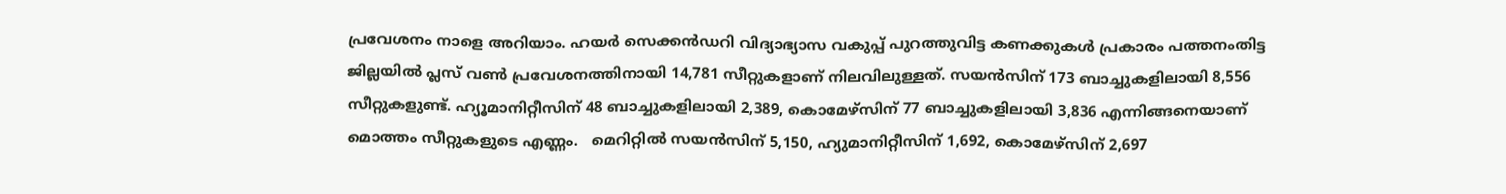പ്രവേശനം നാളെ അറിയാം. ഹയര്‍ സെക്കന്‍ഡറി വിദ്യാഭ്യാസ വകുപ്പ് പുറത്തുവിട്ട കണക്കുകള്‍ പ്രകാരം പത്തനംതിട്ട ജില്ലയില്‍ പ്ലസ് വണ്‍ പ്രവേശനത്തിനായി 14,781 സീറ്റുകളാണ് നിലവിലുള്ളത്. സയന്‍സിന് 173 ബാച്ചുകളിലായി 8,556 സീറ്റുകളുണ്ട്. ഹ്യൂമാനിറ്റീസിന് 48 ബാച്ചുകളിലായി 2,389, കൊമേഴ്‌സിന് 77 ബാച്ചുകളിലായി 3,836 എന്നിങ്ങനെയാണ് മൊത്തം സീറ്റുകളുടെ എണ്ണം.   മെറിറ്റില്‍ സയന്‍സിന് 5,150, ഹ്യുമാനിറ്റീസിന് 1,692, കൊമേഴ്‌സിന് 2,697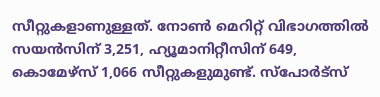സീറ്റുകളാണുള്ളത്. നോണ്‍ മെറിറ്റ് വിഭാഗത്തില്‍ സയന്‍സിന് 3,251, ഹ്യൂമാനിറ്റീസിന് 649, കൊമേഴ്‌സ് 1,066 സീറ്റുകളുമുണ്ട്. സ്‌പോര്‍ട്‌സ്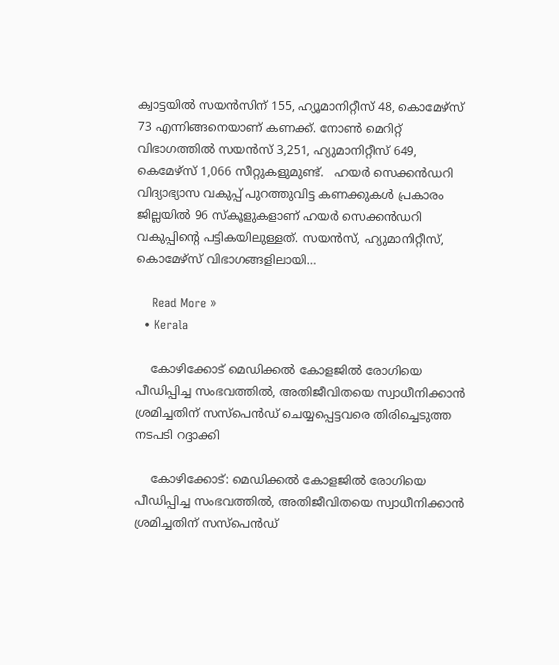ക്വാട്ടയില്‍ സയന്‍സിന് 155, ഹ്യൂമാനിറ്റീസ് 48, കൊമേഴ്‌സ് 73 എന്നിങ്ങനെയാണ് കണക്ക്. നോണ്‍ മെറിറ്റ് വിഭാഗത്തില്‍ സയന്‍സ് 3,251, ഹ്യുമാനിറ്റീസ് 649, കെമേഴ്‌സ് 1,066 സീറ്റുകളുമുണ്ട്.   ഹയര്‍ സെക്കന്‍ഡറി വിദ്യാഭ്യാസ വകുപ്പ് പുറത്തുവിട്ട കണക്കുകള്‍ പ്രകാരം ജില്ലയില്‍ 96 സ്‌കൂളുകളാണ് ഹയര്‍ സെക്കന്‍ഡറി വകുപ്പിന്റെ പട്ടികയിലുള്ളത്. സയന്‍സ്, ഹ്യുമാനിറ്റീസ്, കൊമേഴ്‌സ് വിഭാഗങ്ങളിലായി…

    Read More »
  • Kerala

    കോഴിക്കോട് മെഡിക്കൽ കോളജിൽ രോഗിയെ പീഡിപ്പിച്ച സംഭവത്തിൽ, അതിജീവിതയെ സ്വാധീനിക്കാൻ ശ്രമിച്ചതിന് സസ്പെൻഡ് ചെയ്യപ്പെട്ടവരെ തിരിച്ചെടുത്ത നടപടി റദ്ദാക്കി

    കോഴിക്കോട്: മെഡിക്കൽ കോളജിൽ രോഗിയെ പീഡിപ്പിച്ച സംഭവത്തിൽ, അതിജീവിതയെ സ്വാധീനിക്കാൻ ശ്രമിച്ചതിന് സസ്പെൻഡ്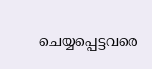ചെയ്യപ്പെട്ടവരെ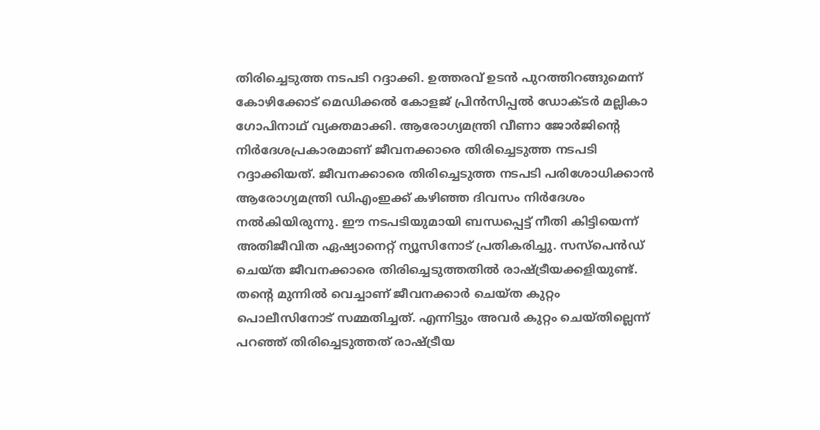തിരിച്ചെടുത്ത നടപടി റദ്ദാക്കി. ഉത്തരവ് ഉടൻ പുറത്തിറങ്ങുമെന്ന് കോഴിക്കോട് മെഡിക്കൽ കോളജ് പ്രിൻസിപ്പൽ ഡോക്ടർ മല്ലികാ ഗോപിനാഥ് വ്യക്തമാക്കി. ആരോഗ്യമന്ത്രി വീണാ ജോർജിന്റെ നിർദേശപ്രകാരമാണ് ജീവനക്കാരെ തിരിച്ചെടുത്ത നടപടി റദ്ദാക്കിയത്. ജീവനക്കാരെ തിരിച്ചെടുത്ത നടപടി പരിശോധിക്കാൻ ആരോഗ്യമന്ത്രി ഡിഎംഇക്ക് കഴിഞ്ഞ ദിവസം നിർദേശം നൽകിയിരുന്നു. ഈ നടപടിയുമായി ബന്ധപ്പെട്ട് നീതി കിട്ടിയെന്ന് അതിജീവിത ഏഷ്യാനെറ്റ് ന്യൂസിനോട് പ്രതികരിച്ചു. സസ്പെൻഡ് ചെയ്ത ജീവനക്കാരെ തിരിച്ചെടുത്തതിൽ രാഷ്ട്രീയക്കളിയുണ്ട്. തന്റെ മുന്നിൽ വെച്ചാണ് ജീവനക്കാർ ചെയ്ത കുറ്റം പൊലീസിനോട് സമ്മതിച്ചത്. എന്നിട്ടും അവർ കുറ്റം ചെയ്തില്ലെന്ന് പറഞ്ഞ് തിരിച്ചെടുത്തത് രാഷ്ട്രീയ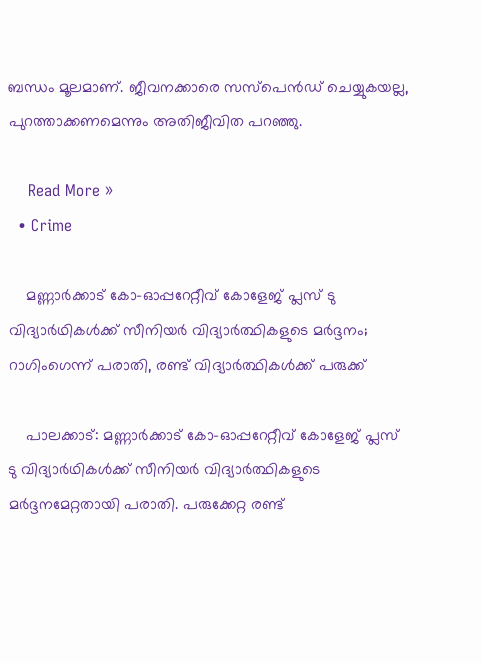ബന്ധം മൂലമാണ്. ജീവനക്കാരെ സസ്പെൻഡ് ചെയ്യുകയല്ല, പുറത്താക്കണമെന്നും അതിജീവിത പറഞ്ഞു.

    Read More »
  • Crime

    മണ്ണാർക്കാട് കോ-ഓപ്പറേറ്റീവ് കോളേജ് പ്ലസ് ടു വിദ്യാർഥികൾക്ക് സീനിയർ വിദ്യാർത്ഥികളുടെ മർദ്ദനം; റാഗിംഗെന്ന് പരാതി, രണ്ട് വിദ്യാർത്ഥികൾക്ക് പരുക്ക്

    പാലക്കാട്: മണ്ണാർക്കാട് കോ-ഓപ്പറേറ്റീവ് കോളേജ് പ്ലസ് ടു വിദ്യാർഥികൾക്ക് സീനിയർ വിദ്യാർത്ഥികളുടെ മർദ്ദനമേറ്റതായി പരാതി. പരുക്കേറ്റ രണ്ട്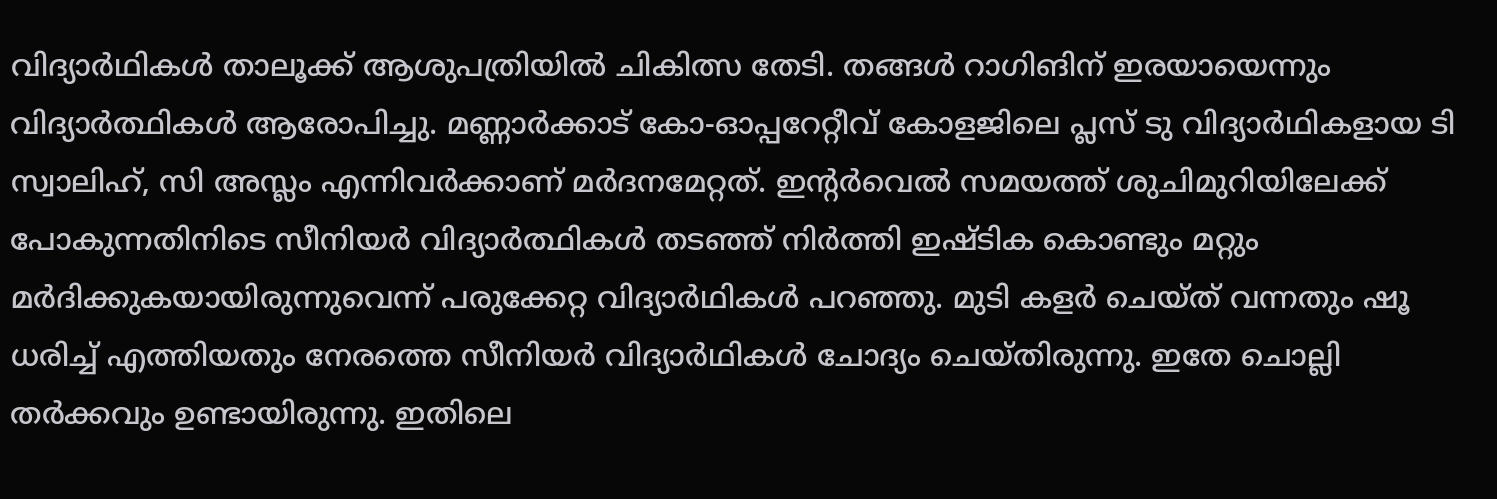വിദ്യാർഥികൾ താലൂക്ക് ആശുപത്രിയിൽ ചികിത്സ തേടി. തങ്ങൾ റാഗിങിന് ഇരയായെന്നും വിദ്യാർത്ഥികൾ ആരോപിച്ചു. മണ്ണാർക്കാട് കോ-ഓപ്പറേറ്റീവ് കോളജിലെ പ്ലസ് ടു വിദ്യാർഥികളായ ടി സ്വാലിഹ്, സി അസ്ലം എന്നിവർക്കാണ് മർദനമേറ്റത്. ഇന്റർവെൽ സമയത്ത് ശുചിമുറിയിലേക്ക് പോകുന്നതിനിടെ സീനിയർ വിദ്യാർത്ഥികൾ തടഞ്ഞ് നിർത്തി ഇഷ്ടിക കൊണ്ടും മറ്റും മർദിക്കുകയായിരുന്നുവെന്ന് പരുക്കേറ്റ വിദ്യാർഥികൾ പറഞ്ഞു. മുടി കളർ ചെയ്ത് വന്നതും ഷൂ ധരിച്ച് എത്തിയതും നേരത്തെ സീനിയർ വിദ്യാർഥികൾ ചോദ്യം ചെയ്തിരുന്നു. ഇതേ ചൊല്ലി തർക്കവും ഉണ്ടായിരുന്നു. ഇതിലെ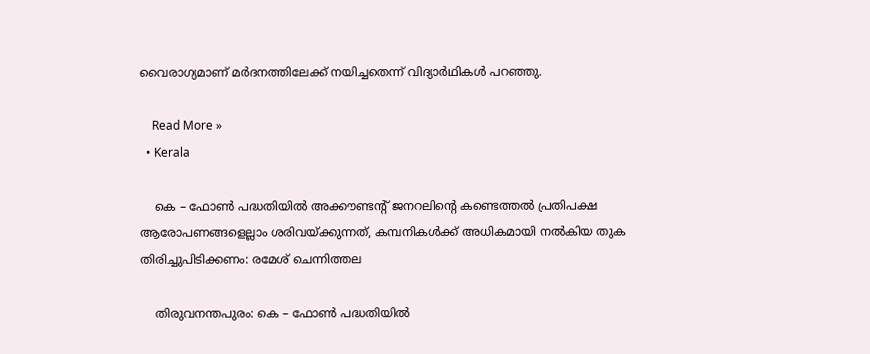വൈരാഗ്യമാണ് മർദനത്തിലേക്ക് നയിച്ചതെന്ന് വിദ്യാർഥികൾ പറഞ്ഞു.

    Read More »
  • Kerala

    കെ – ഫോൺ പദ്ധതിയിൽ അക്കൗണ്ടന്‍റ് ജനറലിന്റെ കണ്ടെത്തൽ പ്രതിപക്ഷ ആരോപണങ്ങളെല്ലാം ശരിവയ്ക്കുന്നത്, കമ്പനികൾക്ക് അധികമായി നൽകിയ തുക തിരിച്ചുപിടിക്കണം: രമേശ് ചെന്നിത്തല

    തിരുവനന്തപുരം: കെ – ഫോൺ പദ്ധതിയിൽ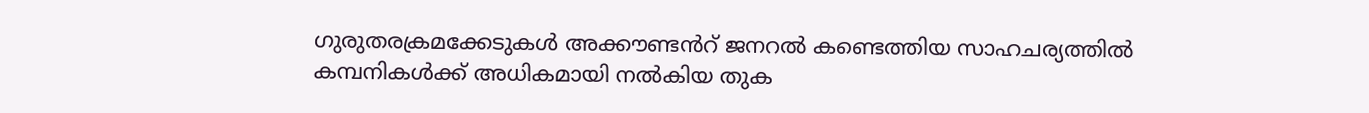ഗുരുതരക്രമക്കേടുകൾ അക്കൗണ്ടൻറ് ജനറൽ കണ്ടെത്തിയ സാഹചര്യത്തിൽ കമ്പനികൾക്ക് അധികമായി നൽകിയ തുക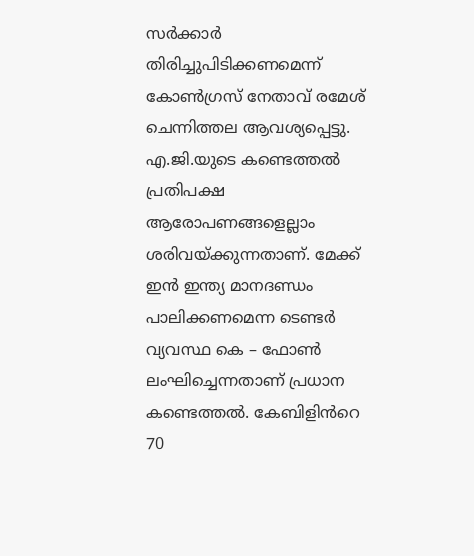സർക്കാർ തിരിച്ചുപിടിക്കണമെന്ന് കോൺഗ്രസ് നേതാവ് രമേശ് ചെന്നിത്തല ആവശ്യപ്പെട്ടു. എ.ജി.യുടെ കണ്ടെത്തൽ പ്രതിപക്ഷ ആരോപണങ്ങളെല്ലാം ശരിവയ്ക്കുന്നതാണ്. മേക്ക് ഇൻ ഇന്ത്യ മാനദണ്ഡം പാലിക്കണമെന്ന ടെണ്ടർ വ്യവസ്ഥ കെ – ഫോൺ ലംഘിച്ചെന്നതാണ് പ്രധാന കണ്ടെത്തൽ. കേബിളിൻറെ 70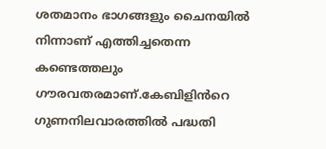ശതമാനം ഭാഗങ്ങളും ചൈനയിൽ നിന്നാണ് എത്തിച്ചതെന്ന കണ്ടെത്തലും ഗൗരവതരമാണ്.കേബിളിൻറെ ഗുണനിലവാരത്തിൽ പദ്ധതി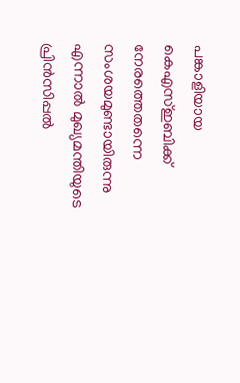പങ്കാളിയായ കെഎസ്ഇബിക്ക് നേരത്തെതന്നെ സംശയമുണ്ടായിരുന്നു എന്നാൽ മുഖ്യമന്തിയുടെ പ്രിൻസിപ്പൽ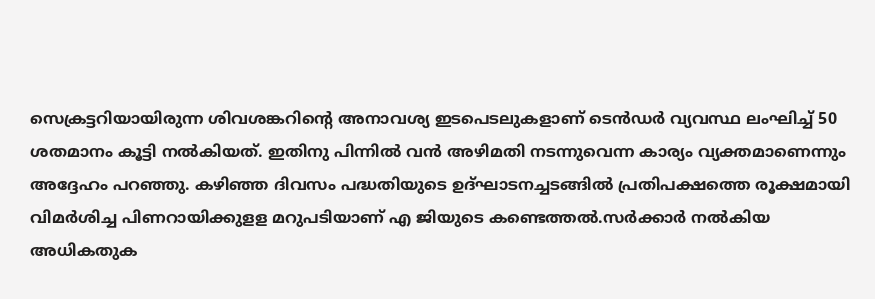സെക്രട്ടറിയായിരുന്ന ശിവശങ്കറിൻ്റെ അനാവശ്യ ഇടപെടലുകളാണ് ടെൻഡർ വ്യവസ്ഥ ലംഘിച്ച് 50 ശതമാനം കൂട്ടി നൽകിയത്. ഇതിനു പിന്നിൽ വൻ അഴിമതി നടന്നുവെന്ന കാര്യം വ്യക്തമാണെന്നും അദ്ദേഹം പറഞ്ഞു. കഴിഞ്ഞ ദിവസം പദ്ധതിയുടെ ഉദ്ഘാടനച്ചടങ്ങിൽ പ്രതിപക്ഷത്തെ രൂക്ഷമായി വിമർശിച്ച പിണറായിക്കുളള മറുപടിയാണ് എ ജിയുടെ കണ്ടെത്തൽ.സർക്കാർ നൽകിയ അധികതുക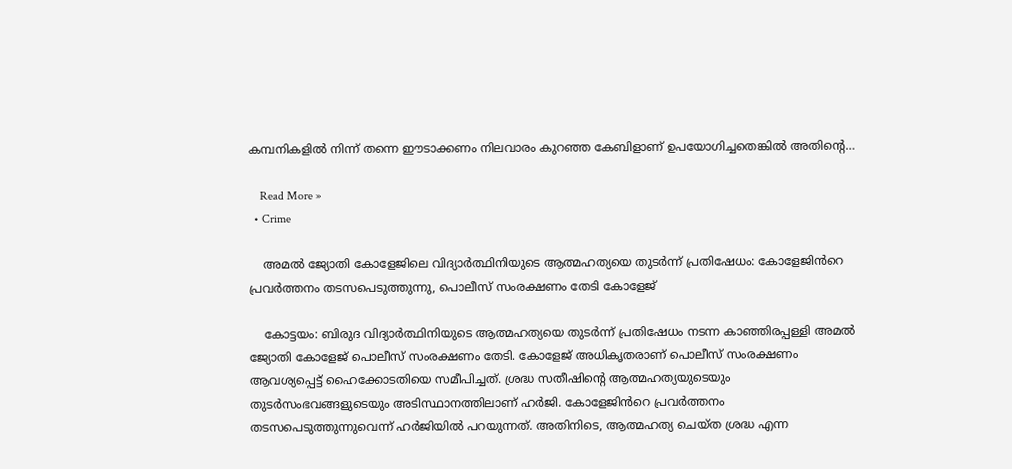കമ്പനികളിൽ നിന്ന് തന്നെ ഈടാക്കണം നിലവാരം കുറഞ്ഞ കേബിളാണ് ഉപയോഗിച്ചതെങ്കിൽ അതിൻ്റെ…

    Read More »
  • Crime

    അമൽ ജ്യോതി കോളേജിലെ വിദ്യാർത്ഥിനിയുടെ ആത്മഹത്യയെ തുടർന്ന് പ്രതിഷേധം: കോളേജിൻറെ പ്രവർത്തനം തടസപെടുത്തുന്നു, പൊലീസ് സംരക്ഷണം തേടി കോളേജ്

    കോട്ടയം: ബിരുദ വിദ്യാർത്ഥിനിയുടെ ആത്മഹത്യയെ തുടർന്ന് പ്രതിഷേധം നടന്ന കാഞ്ഞിരപ്പള്ളി അമൽ ജ്യോതി കോളേജ് പൊലീസ് സംരക്ഷണം തേടി. കോളേജ് അധികൃതരാണ് പൊലീസ് സംരക്ഷണം ആവശ്യപ്പെട്ട് ഹൈക്കോടതിയെ സമീപിച്ചത്. ശ്രദ്ധ സതീഷിന്റെ ആത്മഹത്യയുടെയും തുടർസംഭവങ്ങളുടെയും അടിസ്ഥാനത്തിലാണ് ഹർജി. കോളേജിൻറെ പ്രവർത്തനം തടസപെടുത്തുന്നുവെന്ന് ഹർജിയിൽ പറയുന്നത്. അതിനിടെ, ആത്മഹത്യ ചെയ്ത ശ്രദ്ധ എന്ന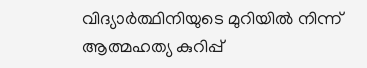വിദ്യാർത്ഥിനിയുടെ മുറിയിൽ നിന്ന് ആത്മഹത്യ കുറിപ്പ്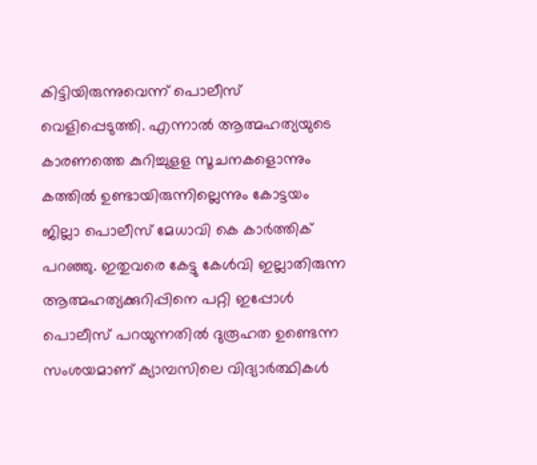കിട്ടിയിരുന്നുവെന്ന് പൊലീസ് വെളിപ്പെടുത്തി. എന്നാൽ ആത്മഹത്യയുടെ കാരണത്തെ കുറിച്ചുളള സൂചനകളൊന്നും കത്തിൽ ഉണ്ടായിരുന്നില്ലെന്നും കോട്ടയം ജില്ലാ പൊലീസ് മേധാവി കെ കാർത്തിക് പറഞ്ഞു. ഇതുവരെ കേട്ടു കേൾവി ഇല്ലാതിരുന്ന ആത്മഹത്യക്കുറിപ്പിനെ പറ്റി ഇപ്പോൾ പൊലീസ് പറയുന്നതിൽ ദുരൂഹത ഉണ്ടെന്ന സംശയമാണ് ക്യാമ്പസിലെ വിദ്യാർത്ഥികൾ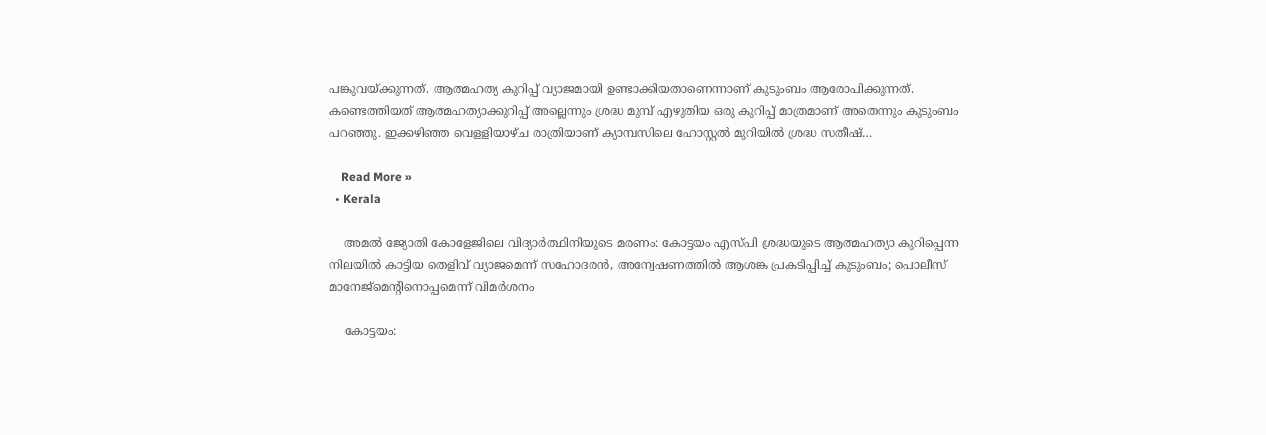പങ്കുവയ്ക്കുന്നത്. ആത്മഹത്യ കുറിപ്പ് വ്യാജമായി ഉണ്ടാക്കിയതാണെന്നാണ് കുടുംബം ആരോപിക്കുന്നത്. കണ്ടെത്തിയത് ആത്മഹത്യാക്കുറിപ്പ് അല്ലെന്നും ശ്രദ്ധ മുമ്പ് എഴുതിയ ഒരു കുറിപ്പ് മാത്രമാണ് അതെന്നും കുടുംബം പറഞ്ഞു. ഇക്കഴിഞ്ഞ വെളളിയാഴ്ച രാത്രിയാണ് ക്യാമ്പസിലെ ഹോസ്റ്റൽ മുറിയിൽ ശ്രദ്ധ സതീഷ്…

    Read More »
  • Kerala

    അമൽ ജ്യോതി കോളേജിലെ വിദ്യാർത്ഥിനിയുടെ മരണം: കോട്ടയം എസ്‌പി ശ്രദ്ധയുടെ ആത്മഹത്യാ കുറിപ്പെന്ന നിലയിൽ കാട്ടിയ തെളിവ് വ്യാജമെന്ന് സഹോദരൻ, അന്വേഷണത്തിൽ ആശങ്ക പ്രകടിപ്പിച്ച് കുടുംബം; പൊലീസ് മാനേജ്മെന്റിനൊപ്പമെന്ന് വിമർശനം

    കോട്ടയം: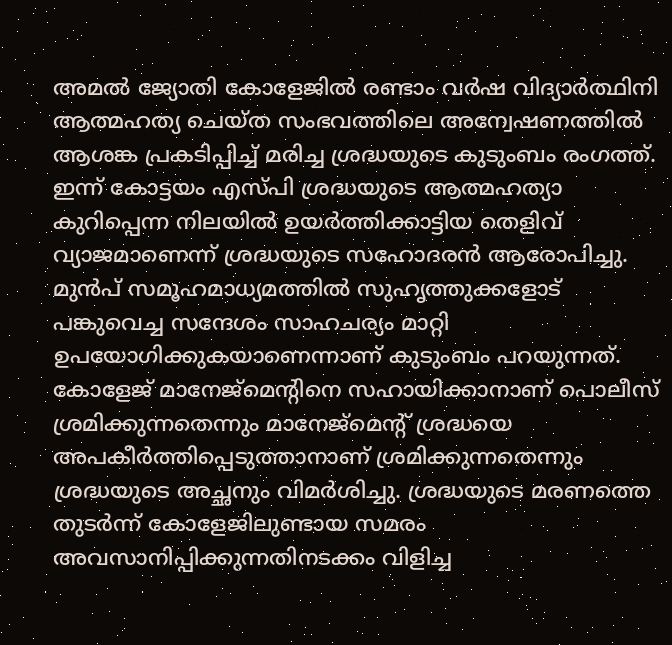അമൽ ജ്യോതി കോളേജിൽ രണ്ടാം വർഷ വിദ്യാർത്ഥിനി ആത്മഹത്യ ചെയ്ത സംഭവത്തിലെ അന്വേഷണത്തിൽ ആശങ്ക പ്രകടിപ്പിച്ച് മരിച്ച ശ്രദ്ധയുടെ കുടുംബം രംഗത്ത്. ഇന്ന് കോട്ടയം എസ്‌പി ശ്രദ്ധയുടെ ആത്മഹത്യാ കുറിപ്പെന്ന നിലയിൽ ഉയർത്തിക്കാട്ടിയ തെളിവ് വ്യാജമാണെന്ന് ശ്രദ്ധയുടെ സഹോദരൻ ആരോപിച്ചു. മുൻപ് സമൂഹമാധ്യമത്തിൽ സുഹൃത്തുക്കളോട് പങ്കുവെച്ച സന്ദേശം സാഹചര്യം മാറ്റി ഉപയോഗിക്കുകയാണെന്നാണ് കുടുംബം പറയുന്നത്. കോളേജ് മാനേജ്മെന്റിനെ സഹായിക്കാനാണ് പൊലീസ് ശ്രമിക്കുന്നതെന്നും മാനേജ്മെന്റ് ശ്രദ്ധയെ അപകീർത്തിപ്പെടുത്താനാണ് ശ്രമിക്കുന്നതെന്നും ശ്രദ്ധയുടെ അച്ഛനും വിമർശിച്ചു. ശ്രദ്ധയുടെ മരണത്തെ തുടർന്ന് കോളേജിലുണ്ടായ സമരം അവസാനിപ്പിക്കുന്നതിനടക്കം വിളിച്ച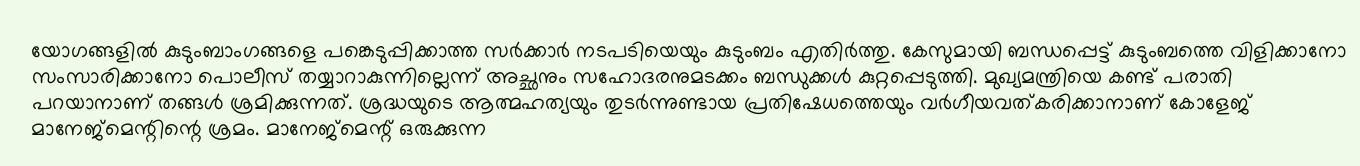യോഗങ്ങളിൽ കുടുംബാംഗങ്ങളെ പങ്കെടുപ്പിക്കാത്ത സർക്കാർ നടപടിയെയും കുടുംബം എതിർത്തു. കേസുമായി ബന്ധപ്പെട്ട് കുടുംബത്തെ വിളിക്കാനോ സംസാരിക്കാനോ പൊലീസ് തയ്യാറാകുന്നില്ലെന്ന് അച്ഛനും സഹോദരനുമടക്കം ബന്ധുക്കൾ കുറ്റപ്പെടുത്തി. മുഖ്യമന്ത്രിയെ കണ്ട് പരാതി പറയാനാണ് തങ്ങൾ ശ്രമിക്കുന്നത്. ശ്രദ്ധയുടെ ആത്മഹത്യയും തുടർന്നുണ്ടായ പ്രതിഷേധത്തെയും വർഗീയവത്കരിക്കാനാണ് കോളേജ് മാനേജ്മെന്റിന്റെ ശ്രമം. മാനേജ്മെന്റ് ഒരുക്കുന്ന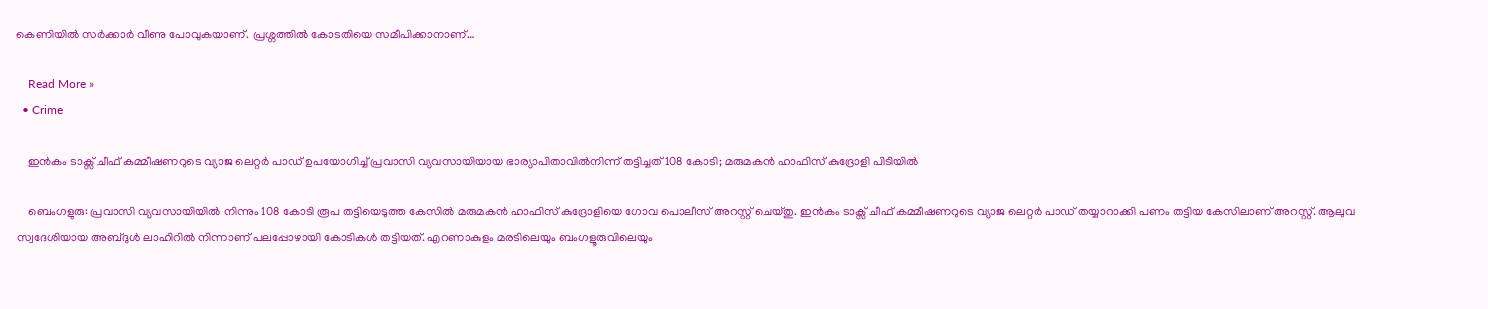കെണിയിൽ സർക്കാർ വീണു പോവുകയാണ്. പ്രശ്നത്തിൽ കോടതിയെ സമീപിക്കാനാണ്…

    Read More »
  • Crime

    ഇൻകം ടാക്സ് ചീഫ് കമ്മീഷണറുടെ വ്യാജ ലെറ്റർ പാ‍ഡ് ഉപയോഗിച്ച് പ്രവാസി വ്യവസായിയായ ഭാര്യാപിതാവിൽനിന്ന് തട്ടിച്ചത് 108 കോടി; മരുമകൻ ഹാഫിസ് കുദ്രോളി പിടിയിൽ

    ബെംഗളുരു: പ്രവാസി വ്യവസായിയിൽ നിന്നും 108 കോടി രൂപ തട്ടിയെടുത്ത കേസിൽ മരുമകൻ ഹാഫിസ് കുദ്രോളിയെ ഗോവ പൊലീസ് അറസ്റ്റ് ചെയ്തു. ഇൻകം ടാക്സ് ചീഫ് കമ്മീഷണറുടെ വ്യാജ ലെറ്റർ പാ‍ഡ് തയ്യാറാക്കി പണം തട്ടിയ കേസിലാണ് അറസ്റ്റ്. ആലുവ സ്വദേശിയായ അബ്ദുൾ ലാഹിറിൽ നിന്നാണ് പലപ്പോഴായി കോടികൾ തട്ടിയത്. എറണാകുളം മരടിലെയും ബംഗളൂരുവിലെയും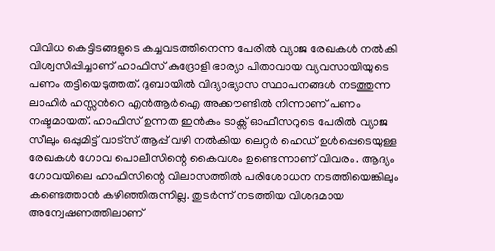വിവിധ കെട്ടിടങ്ങളുടെ കച്ചവടത്തിനെന്ന പേരിൽ വ്യാജ രേഖകൾ നൽകി വിശ്വസിപ്പിച്ചാണ് ഹാഫിസ് കുദ്രോളി ഭാര്യാ പിതാവായ വ്യവസായിയുടെ പണം തട്ടിയെടുത്തത്. ദുബായിൽ വിദ്യാഭ്യാസ സ്ഥാപനങ്ങൾ നടത്തുന്ന ലാഹിർ ഹസ്സൻറെ എൻആർഐ അക്കൗണ്ടിൽ നിന്നാണ് പണം നഷ്ടമായത്. ഹാഫിസ് ഉന്നത ഇൻകം ടാക്സ് ഓഫീസറുടെ പേരിൽ വ്യാജ സീലും ഒപ്പുമിട്ട് വാട്സ് ആപ്പ് വഴി നൽകിയ ലെറ്റർ ഹെഡ് ഉൾപ്പെടെയുള്ള രേഖകൾ ഗോവ പൊലീസിന്റെ കൈവശം ഉണ്ടെന്നാണ് വിവരം. ആദ്യം ഗോവയിലെ ഹാഫിസിന്റെ വിലാസത്തിൽ പരിശോധന നടത്തിയെങ്കിലും കണ്ടെത്താൻ കഴിഞ്ഞിരുന്നില്ല. തുടർന്ന് നടത്തിയ വിശദമായ അന്വേഷണത്തിലാണ്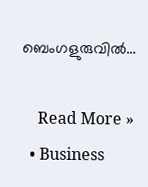ബെംഗളുരുവിൽ…

    Read More »
  • Business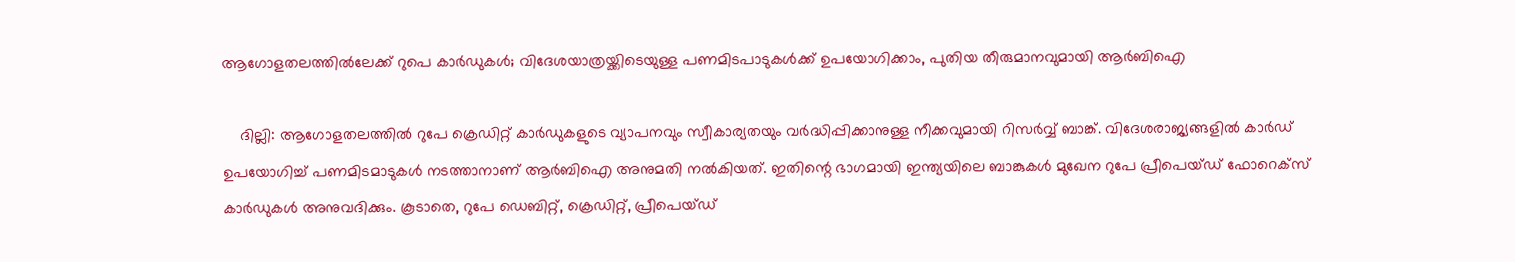ആഗോളതലത്തിൽലേക്ക് റുപെ കാർഡുകൾ; വിദേശയാത്രയ്ക്കിടെയുള്ള പണമിടപാടുകൾക്ക് ഉപയോഗിക്കാം, പുതിയ തീരുമാനവുമായി ആർബിഐ

    ദില്ലി: ആഗോളതലത്തിൽ റുപേ ക്രെഡിറ്റ് കാർഡുകളുടെ വ്യാപനവും സ്വീകാര്യതയും വർദ്ധിപ്പിക്കാനുള്ള നീക്കവുമായി റിസർവ്വ് ബാങ്ക്. വിദേശരാജ്യങ്ങളിൽ കാർഡ് ഉപയോഗിച്ച് പണമിടമാടുകൾ നടത്താനാണ് ആർബിഐ അനുമതി നൽകിയത്. ഇതിന്റെ ഭാഗമായി ഇന്ത്യയിലെ ബാങ്കുകൾ മുഖേന റുപേ പ്രീപെയ്ഡ് ഫോറെക്സ് കാർഡുകൾ അനുവദിക്കും. കൂടാതെ, റുപേ ഡെബിറ്റ്, ക്രെഡിറ്റ്, പ്രീപെയ്ഡ്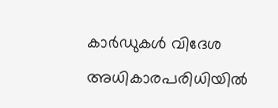കാർഡുകൾ വിദേശ അധികാരപരിധിയിൽ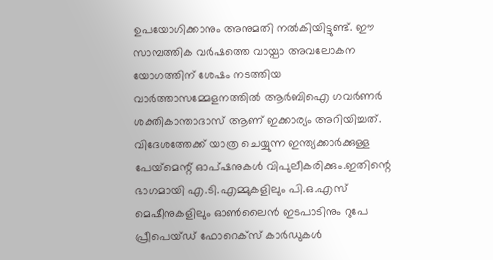ഉപയോഗിക്കാനും അനുമതി നൽകിയിട്ടുണ്ട്. ഈ സാമ്പത്തിക വർഷത്തെ വായ്പാ അവലോകന യോഗത്തിന് ശേഷം നടത്തിയ വാർത്താസമ്മേളനത്തിൽ ആർബിഐ ഗവർണർ ശക്തികാന്താദാസ് ആണ് ഇക്കാര്യം അറിയിച്ചത്. വിദേശത്തേക്ക് യാത്ര ചെയ്യുന്ന ഇന്ത്യക്കാർക്കുള്ള പേയ്‌മെന്റ് ഓപ്ഷനുകൾ വിപുലീകരിക്കും.ഇതിന്റെ ഭാഗമായി എ.ടി.എമ്മുകളിലും പി.ഒ.എസ് മെഷീനുകളിലും ഓൺലൈൻ ഇടപാടിനും റുപേ പ്രീപെയ്ഡ് ഫോറെക്സ് കാർഡുകൾ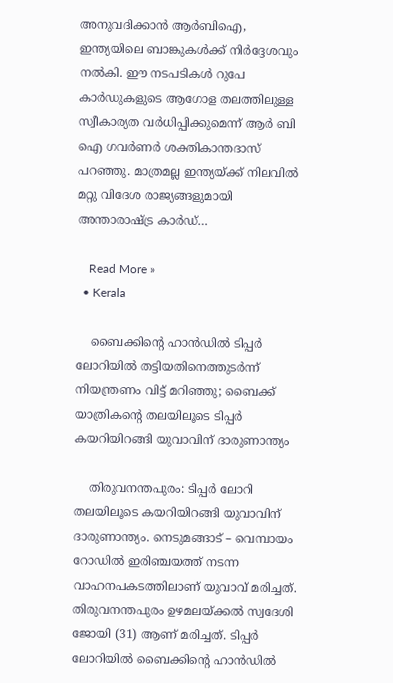അനുവദിക്കാൻ ആർബിഐ, ഇന്ത്യയിലെ ബാങ്കുകൾക്ക് നിർദ്ദേശവും നൽകി. ഈ നടപടികൾ റുപേ കാർഡുകളുടെ ആഗോള തലത്തിലുള്ള സ്വീകാര്യത വർധിപ്പിക്കുമെന്ന് ആർ ബി ഐ ഗവർണർ ശക്തികാന്തദാസ് പറഞ്ഞു. മാത്രമല്ല ഇന്ത്യയ്ക്ക് നിലവിൽ മറ്റു വിദേശ രാജ്യങ്ങളുമായി അന്താരാഷ്ട്ര കാർഡ്…

    Read More »
  • Kerala

    ബൈക്കിന്റെ ഹാൻഡിൽ ടിപ്പർ ലോറിയിൽ തട്ടിയതിനെത്തുടർന്ന് നിയന്ത്രണം വിട്ട് മറിഞ്ഞു; ബൈക്ക് യാത്രികന്റെ തലയിലൂടെ ടിപ്പർ കയറിയിറങ്ങി യുവാവിന് ദാരുണാന്ത്യം

    തിരുവനന്തപുരം: ടിപ്പർ ലോറി തലയിലൂടെ കയറിയിറങ്ങി യുവാവിന് ദാരുണാന്ത്യം. നെടുമങ്ങാട് – വെമ്പായം റോഡിൽ ഇരിഞ്ചയത്ത് നടന്ന വാഹനപകടത്തിലാണ് യുവാവ് മരിച്ചത്. തിരുവനന്തപുരം ഉഴമലയ്ക്കൽ സ്വദേശി ജോയി (31) ആണ് മരിച്ചത്. ടിപ്പർ ലോറിയിൽ ബൈക്കിന്റെ ഹാൻഡിൽ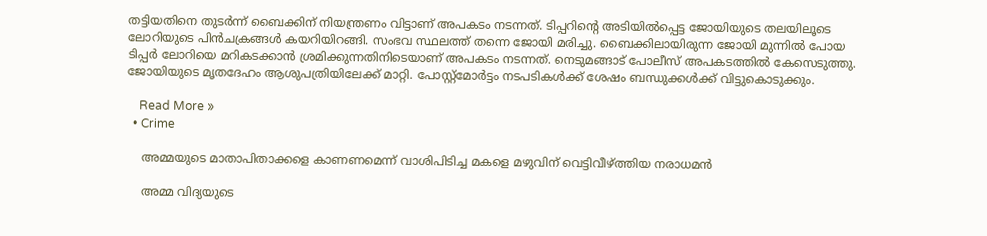തട്ടിയതിനെ തുടർന്ന് ബൈക്കിന് നിയന്ത്രണം വിട്ടാണ് അപകടം നടന്നത്. ടിപ്പറിന്റെ അടിയിൽപ്പെട്ട ജോയിയുടെ തലയിലൂടെ ലോറിയുടെ പിൻചക്രങ്ങൾ കയറിയിറങ്ങി. സംഭവ സ്ഥലത്ത് തന്നെ ജോയി മരിച്ചു. ബൈക്കിലായിരുന്ന ജോയി മുന്നിൽ പോയ ടിപ്പർ ലോറിയെ മറികടക്കാൻ ശ്രമിക്കുന്നതിനിടെയാണ് അപകടം നടന്നത്. നെടുമങ്ങാട് പോലീസ് അപകടത്തിൽ കേസെടുത്തു. ജോയിയുടെ മൃതദേഹം ആശുപത്രിയിലേക്ക് മാറ്റി. പോസ്റ്റ്മോർട്ടം നടപടികൾക്ക് ശേഷം ബന്ധുക്കൾക്ക് വിട്ടുകൊടുക്കും.

    Read More »
  • Crime

    അമ്മയുടെ മാതാപിതാക്കളെ കാണണമെന്ന് വാശിപിടിച്ച മകളെ മഴുവിന് വെട്ടിവീഴ്ത്തിയ നരാധമൻ

    അമ്മ വിദ്യയുടെ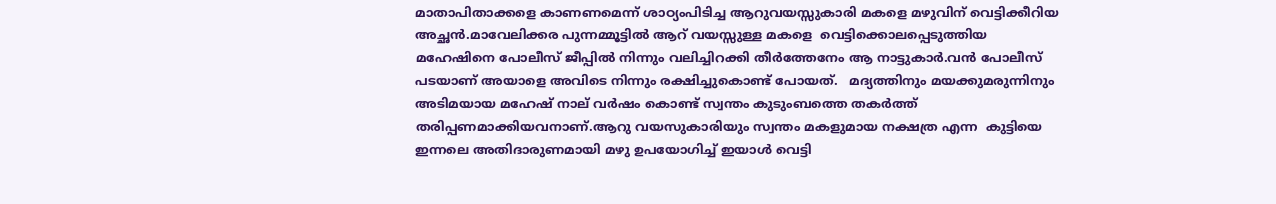മാതാപിതാക്കളെ കാണണമെന്ന് ശാഠ്യംപിടിച്ച ആറുവയസ്സുകാരി മകളെ മഴുവിന് വെട്ടിക്കീറിയ അച്ഛൻ.മാവേലിക്കര പുന്നമ്മൂട്ടില്‍ ആറ് വയസ്സുള്ള മകളെ  വെട്ടിക്കൊലപ്പെടുത്തിയ മഹേഷിനെ പോലീസ് ജീപ്പിൽ നിന്നും വലിച്ചിറക്കി തീർത്തേനേം ആ നാട്ടുകാർ.വൻ പോലീസ് പടയാണ് അയാളെ അവിടെ നിന്നും രക്ഷിച്ചുകൊണ്ട് പോയത്.   മദ്യത്തിനും മയക്കുമരുന്നിനും അടിമയായ മഹേഷ് നാല് വര്‍ഷം കൊണ്ട് സ്വന്തം കുടുംബത്തെ തകര്‍ത്ത് തരിപ്പണമാക്കിയവനാണ്.ആറു വയസുകാരിയും സ്വന്തം മകളുമായ നക്ഷത്ര എന്ന  കുട്ടിയെ ഇന്നലെ അതിദാരുണമായി മഴു ഉപയോഗിച്ച്‌ ഇയാള്‍ വെട്ടി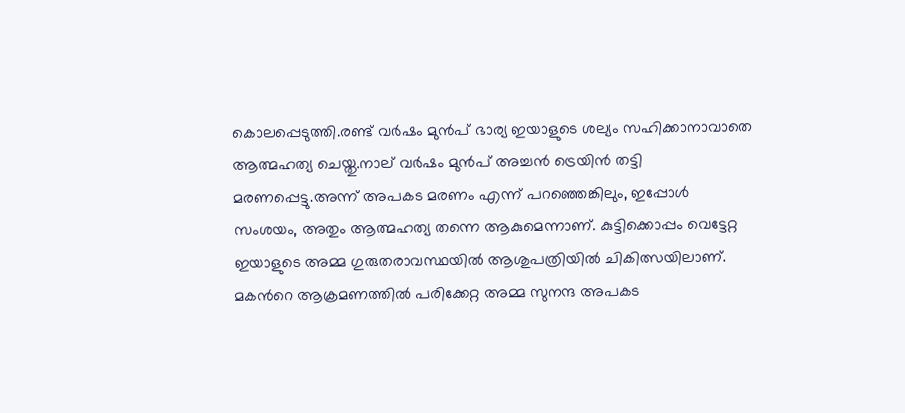കൊലപ്പെടുത്തി.രണ്ട് വര്‍ഷം മുൻപ് ഭാര്യ ഇയാളുടെ ശല്യം സഹിക്കാനാവാതെ ആത്മഹത്യ ചെയ്തു.നാല് വര്‍ഷം മുൻപ് അച്ചൻ ട്രെയിൻ തട്ടി മരണപ്പെട്ടു.അന്ന് അപകട മരണം എന്ന് പറഞ്ഞെങ്കിലും, ഇപ്പോള്‍ സംശയം, അതും ആത്മഹത്യ തന്നെ ആകുമെന്നാണ്. കുട്ടിക്കൊപ്പം വെട്ടേറ്റ ഇയാളുടെ അമ്മ ഗുരുതരാവസ്ഥയിൽ ആശുപത്രിയില്‍ ചികിത്സയിലാണ്. മകന്‍റെ ആക്രമണത്തില്‍ പരിക്കേറ്റ അമ്മ സുനന്ദ അപകട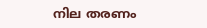നില തരണം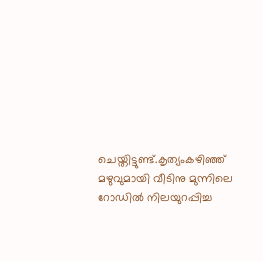ചെയ്തിട്ടുണ്ട്.കൃത്യംകഴിഞ്ഞ് മഴുവുമായി വീടിനു മുന്നിലെ റോഡില്‍ നിലയുറപ്പിച്ച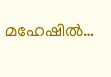മഹേഷിൽ…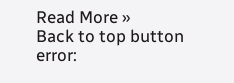Read More »
Back to top button
error: